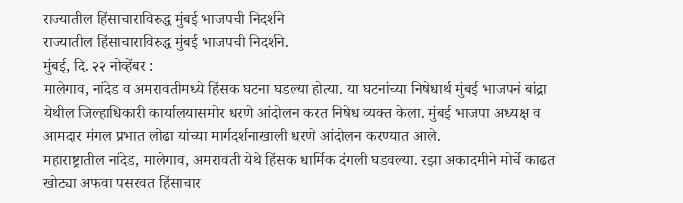राज्यातील हिंसाचाराविरुद्ध मुंबई भाजपची निदर्शने
राज्यातील हिंसाचाराविरुद्ध मुंबई भाजपची निदर्शने.
मुंबई, दि. २२ नोव्हेंबर :
मालेगाव, नांदेड व अमरावतीमध्ये हिंसक घटना घडल्या होत्या. या घटनांच्या निषेधार्थ मुंबई भाजपनं बांद्रा येथील जिल्हाधिकारी कार्यालयासमोर धरणे आंदोलन करत निषेध व्यक्त केला. मुंबई भाजपा अध्यक्ष व आमदार मंगल प्रभात लोढा यांच्या मार्गदर्शनाखाली धरणे आंदोलन करण्यात आले.
महाराष्ट्रातील नांदेड, मालेगाव, अमरावती येथे हिंसक धार्मिक दंगली घडवल्या. रझा अकादमीने मोर्चे काढत खोट्या अफवा पसरवत हिंसाचार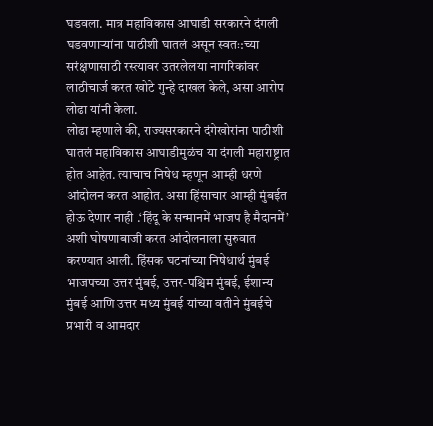घडवला. मात्र महाविकास आघाडी सरकारने दंगली घडवणाऱ्यांना पाठीशी घातलं असून स्वतः:च्या सरंक्षणासाठी रस्त्यावर उतरलेलया नागरिकांवर लाठीचार्ज करत खोटे गुन्हे दाखल केले, असा आरोप लोढा यांनी केला.
लोढा म्हणाले की, राज्यसरकारने दंगेखोरांना पाठीशी घातलं महाविकास आघाडीमुळंच या दंगली महाराष्ट्रात होत आहेत. त्याचाच निषेध म्हणून आम्ही धरणे आंदोलन करत आहोत. असा हिंसाचार आम्ही मुंबईत होऊ देणार नाही .‘हिंदू के सन्मानमें भाजप है मैदानमें’ अशी घोषणाबाजी करत आंदोलनाला सुरुवात करण्यात आली. हिंसक घटनांच्या निषेधार्थ मुंबई भाजपच्या उत्तर मुंबई, उत्तर-पश्चिम मुंबई, ईशान्य मुंबई आणि उत्तर मध्य मुंबई यांच्या वतीने मुंबईचे प्रभारी व आमदार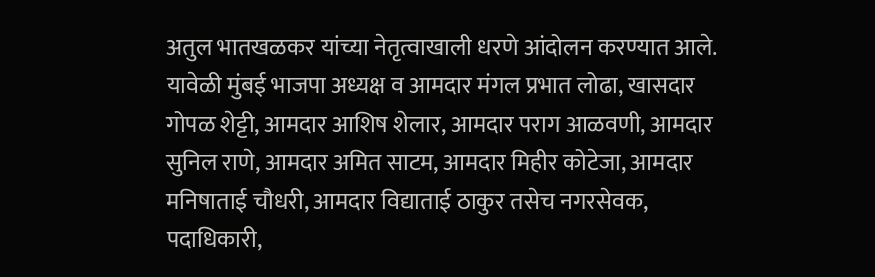अतुल भातखळकर यांच्या नेतृत्वाखाली धरणे आंदोलन करण्यात आले.
यावेळी मुंबई भाजपा अध्यक्ष व आमदार मंगल प्रभात लोढा, खासदार गोपळ शेट्टी, आमदार आशिष शेलार, आमदार पराग आळवणी, आमदार सुनिल राणे, आमदार अमित साटम, आमदार मिहीर कोटेजा, आमदार मनिषाताई चौधरी, आमदार विद्याताई ठाकुर तसेच नगरसेवक, पदाधिकारी,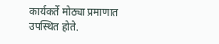कार्यकर्ते मोठ्या प्रमाणात उपस्थित होते.